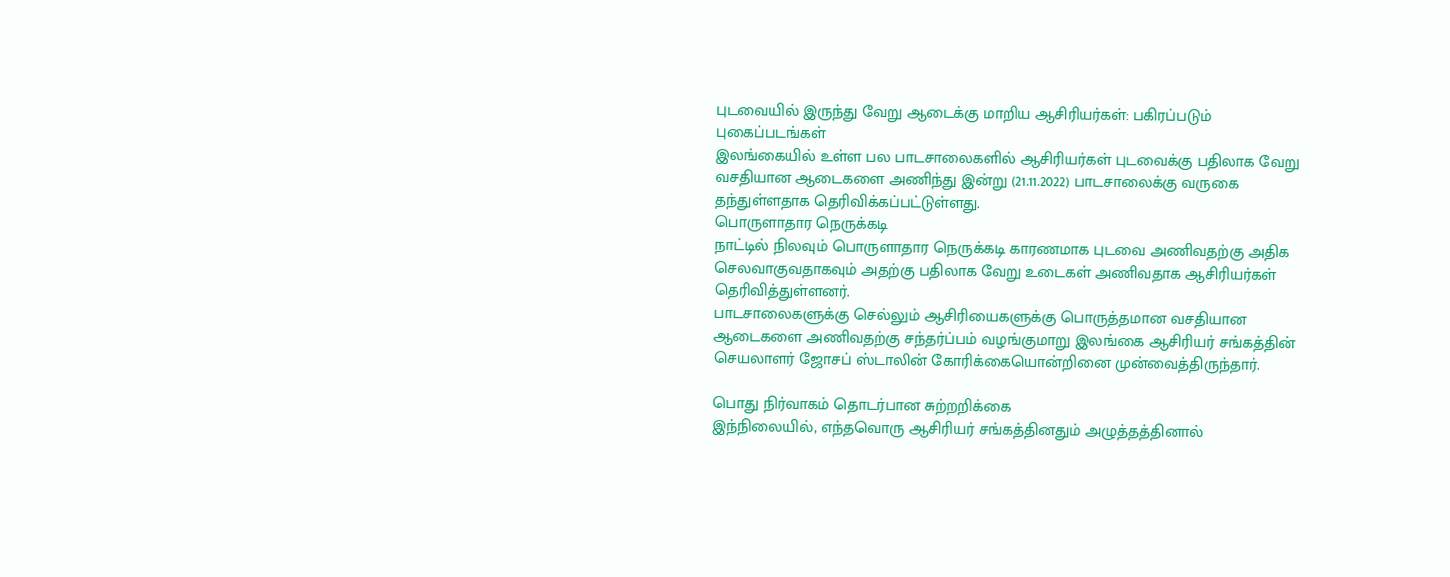புடவையில் இருந்து வேறு ஆடைக்கு மாறிய ஆசிரியர்கள்: பகிரப்படும் புகைப்படங்கள்
இலங்கையில் உள்ள பல பாடசாலைகளில் ஆசிரியர்கள் புடவைக்கு பதிலாக வேறு வசதியான ஆடைகளை அணிந்து இன்று (21.11.2022) பாடசாலைக்கு வருகை தந்துள்ளதாக தெரிவிக்கப்பட்டுள்ளது.
பொருளாதார நெருக்கடி
நாட்டில் நிலவும் பொருளாதார நெருக்கடி காரணமாக புடவை அணிவதற்கு அதிக செலவாகுவதாகவும் அதற்கு பதிலாக வேறு உடைகள் அணிவதாக ஆசிரியர்கள் தெரிவித்துள்ளனர்.
பாடசாலைகளுக்கு செல்லும் ஆசிரியைகளுக்கு பொருத்தமான வசதியான ஆடைகளை அணிவதற்கு சந்தர்ப்பம் வழங்குமாறு இலங்கை ஆசிரியர் சங்கத்தின் செயலாளர் ஜோசப் ஸ்டாலின் கோரிக்கையொன்றினை முன்வைத்திருந்தார்.

பொது நிர்வாகம் தொடர்பான சுற்றறிக்கை
இந்நிலையில், எந்தவொரு ஆசிரியர் சங்கத்தினதும் அழுத்தத்தினால்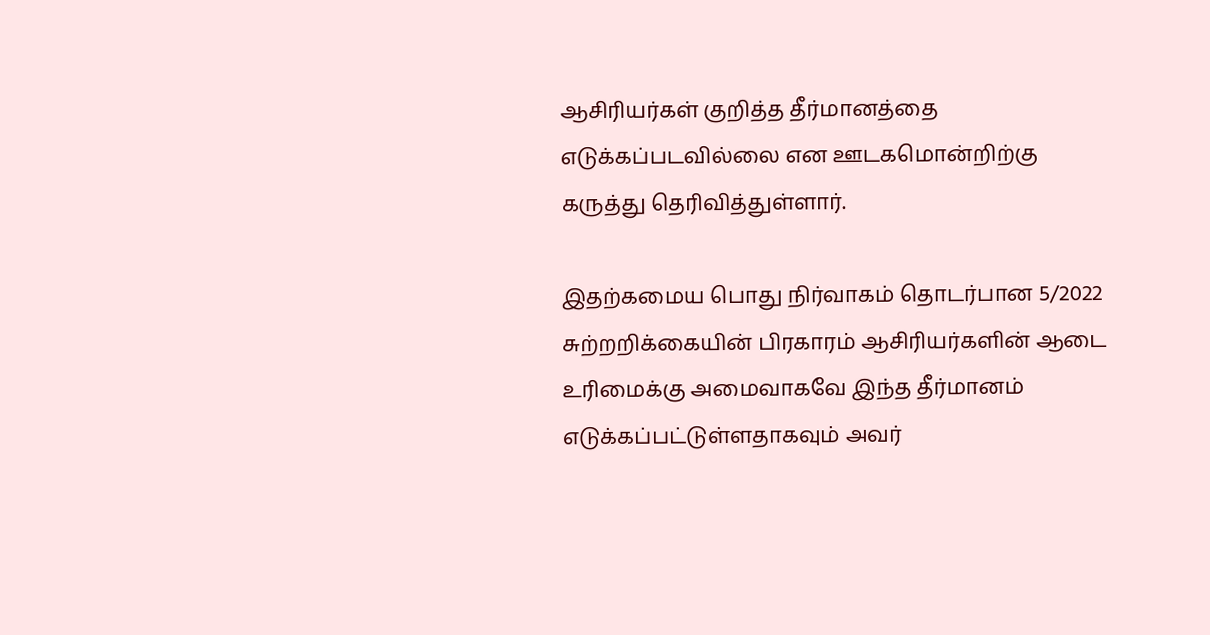ஆசிரியர்கள் குறித்த தீர்மானத்தை எடுக்கப்படவில்லை என ஊடகமொன்றிற்கு கருத்து தெரிவித்துள்ளார்.

இதற்கமைய பொது நிர்வாகம் தொடர்பான 5/2022 சுற்றறிக்கையின் பிரகாரம் ஆசிரியர்களின் ஆடை உரிமைக்கு அமைவாகவே இந்த தீர்மானம் எடுக்கப்பட்டுள்ளதாகவும் அவர்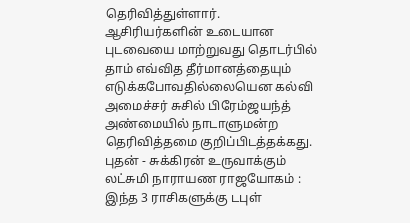தெரிவித்துள்ளார்.
ஆசிரியர்களின் உடையான புடவையை மாற்றுவது தொடர்பில் தாம் எவ்வித தீர்மானத்தையும் எடுக்கபோவதில்லையென கல்வி அமைச்சர் சுசில் பிரேம்ஜயந்த் அண்மையில் நாடாளுமன்ற தெரிவித்தமை குறிப்பிடத்தக்கது.
புதன் - சுக்கிரன் உருவாக்கும் லட்சுமி நாராயண ராஜயோகம் : இந்த 3 ராசிகளுக்கு டபுள்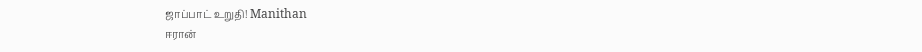ஜாப்பாட் உறுதி! Manithan
ஈரான்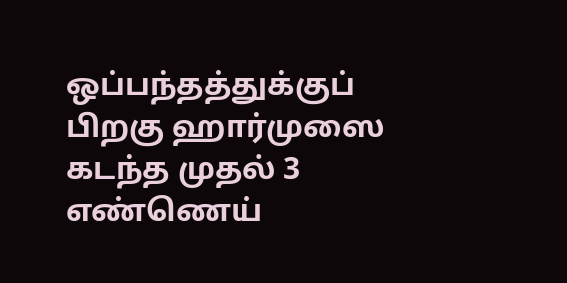ஒப்பந்தத்துக்குப் பிறகு ஹார்முஸை கடந்த முதல் 3 எண்ணெய்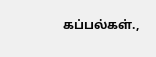கப்பல்கள்.,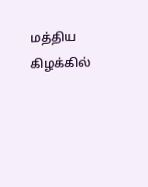மத்திய கிழக்கில்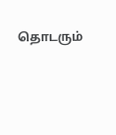தொடரும்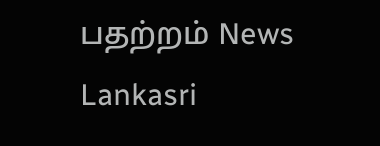பதற்றம் News Lankasri